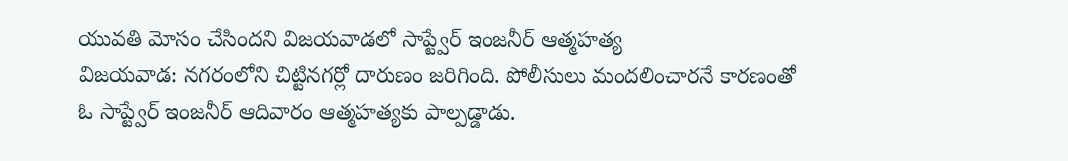యువతి మోసం చేసిందని విజయవాడలో సాప్ట్వేర్ ఇంజనీర్ ఆత్మహత్య
విజయవాడ: నగరంలోని చిట్టినగర్లో దారుణం జరిగింది. పోలీసులు మందలించారనే కారణంతో ఓ సాప్ట్వేర్ ఇంజనీర్ ఆదివారం ఆత్మహత్యకు పాల్పడ్డాడు.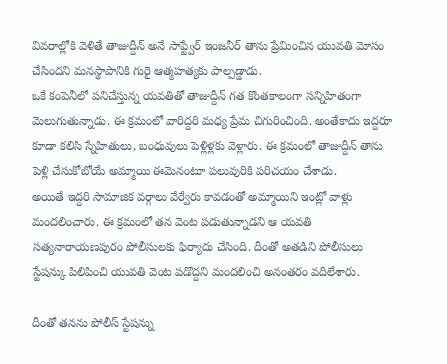వివరాల్లోకి వెళితే తాజుద్దీన్ అనే సాప్ట్వేర్ ఇంజనీర్ తాను ప్రేమించిన యువతి మోసం చేసిందని మనస్థాపానికి గురై ఆత్మహత్యకు పాల్పడ్డాడు.
ఒకే కంపెనీలో పనిచేస్తున్న యవతితో తాజుద్దీన్ గత కొంతకాలంగా సన్నిహితంగా మెలుగుతున్నాడు. ఈ క్రమంలో వారిద్దరి మధ్య ప్రేమ చిగురించింది. అంతేకాదు ఇద్దరూ కూడా కలిసి స్నేహితులు, బంధువులు పెళ్లిళ్లకు వెళ్లారు. ఈ క్రమంలో తాజుద్దీన్ తాను పెళ్లి చేసుకోబోయే అమ్మాయి ఈమెనంటూ పలువురికి పరిచయం చేశాడు.
అయితే ఇద్దరి సామాజిక వర్గాలు వేర్వేరు కావడంతో అమ్మాయిని ఇంట్లో వాళ్లు మందలించారు. ఈ క్రమంలో తన వెంట పడుతున్నాడని ఆ యవతి సత్యనారాయణపురం పోలీసులకు ఫిర్యాదు చేసింది. దీంతో అతడిని పోలీసులు స్టేషన్కు పిలిపించి యువతి వెంట పడొద్దని మందలించి అనంతరం వదిలేశారు.

దీంతో తనను పోలీస్ స్టేషన్ను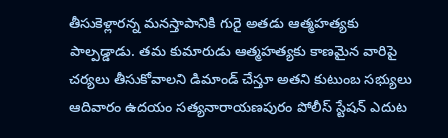తీసుకెళ్లారన్న మనస్తాపానికి గురై అతడు ఆత్మహత్యకు పాల్పడ్డాడు. తమ కుమారుడు ఆత్మహత్యకు కాణమైన వారిపై చర్యలు తీసుకోవాలని డిమాండ్ చేస్తూ అతని కుటుంబ సభ్యులు ఆదివారం ఉదయం సత్యనారాయణపురం పోలీస్ స్టేషన్ ఎదుట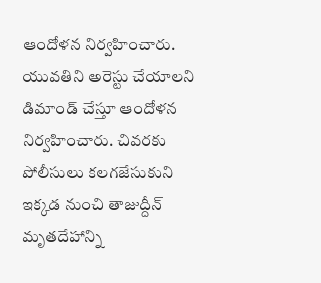ఆందోళన నిర్వహించారు.
యువతిని అరెస్టు చేయాలని డిమాండ్ చేస్తూ ఆందోళన నిర్వహించారు. చివరకు పోలీసులు కలగజేసుకుని ఇక్కడ నుంచి తాజుద్దీన్ మృతదేహాన్ని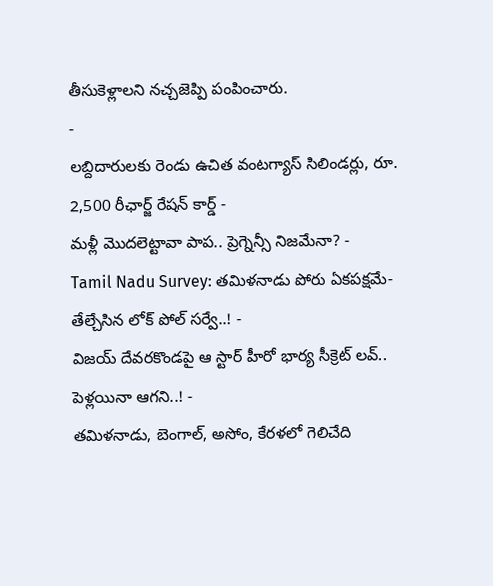తీసుకెళ్లాలని నచ్చజెప్పి పంపించారు.
-
లబ్దిదారులకు రెండు ఉచిత వంటగ్యాస్ సిలిండర్లు, రూ. 2,500 రీఛార్జ్ రేషన్ కార్డ్ -
మళ్లీ మొదలెట్టావా పాప.. ప్రెగ్నెన్సీ నిజమేనా? -
Tamil Nadu Survey: తమిళనాడు పోరు ఏకపక్షమే- తేల్చేసిన లోక్ పోల్ సర్వే..! -
విజయ్ దేవరకొండపై ఆ స్టార్ హీరో భార్య సీక్రెట్ లవ్.. పెళ్లయినా ఆగని..! -
తమిళనాడు, బెంగాల్, అసోం, కేరళలో గెలిచేది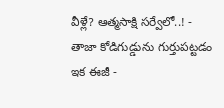వీళ్లే? ఆత్మసాక్షి సర్వేలో..! -
తాజా కోడిగుడ్డును గుర్తుపట్టడం ఇక ఈజీ -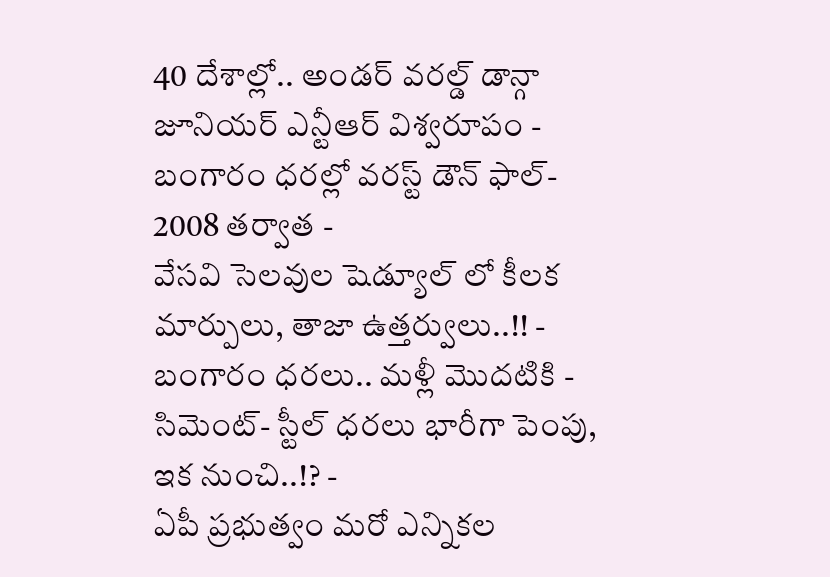40 దేశాల్లో.. అండర్ వరల్డ్ డాన్గా జూనియర్ ఎన్టీఆర్ విశ్వరూపం -
బంగారం ధరల్లో వరస్ట్ డౌన్ ఫాల్- 2008 తర్వాత -
వేసవి సెలవుల షెడ్యూల్ లో కీలక మార్పులు, తాజా ఉత్తర్వులు..!! -
బంగారం ధరలు.. మళ్లీ మొదటికి -
సిమెంట్- స్టీల్ ధరలు భారీగా పెంపు, ఇక నుంచి..!? -
ఏపీ ప్రభుత్వం మరో ఎన్నికల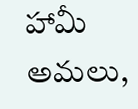హామీ అమలు,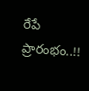రేపే ప్రారంభం..!!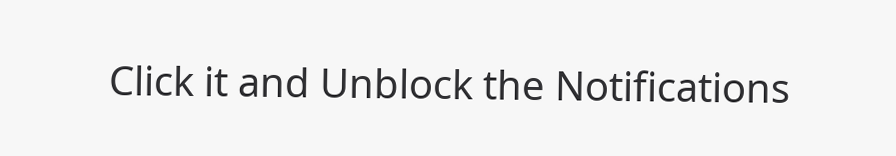Click it and Unblock the Notifications